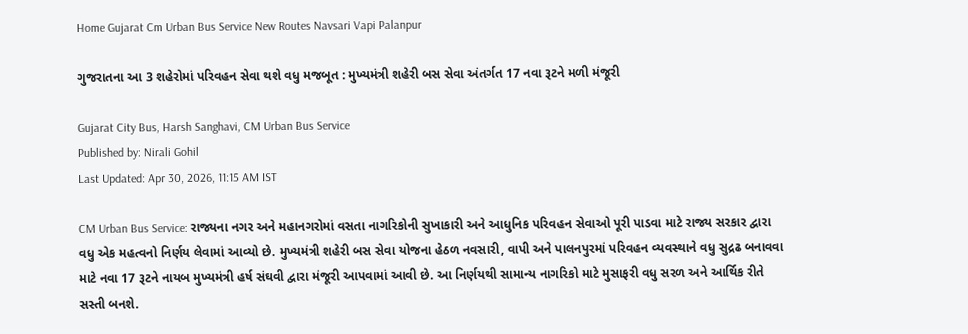Home Gujarat Cm Urban Bus Service New Routes Navsari Vapi Palanpur

ગુજરાતના આ 3 શહેરોમાં પરિવહન સેવા થશે વધુ મજબૂત : મુખ્યમંત્રી શહેરી બસ સેવા અંતર્ગત 17 નવા રૂટને મળી મંજૂરી

Gujarat City Bus, Harsh Sanghavi, CM Urban Bus Service
Published by: Nirali Gohil
Last Updated: Apr 30, 2026, 11:15 AM IST

CM Urban Bus Service: રાજ્યના નગર અને મહાનગરોમાં વસતા નાગરિકોની સુખાકારી અને આધુનિક પરિવહન સેવાઓ પૂરી પાડવા માટે રાજ્ય સરકાર દ્વારા વધુ એક મહત્વનો નિર્ણય લેવામાં આવ્યો છે. મુખ્યમંત્રી શહેરી બસ સેવા યોજના હેઠળ નવસારી, વાપી અને પાલનપુરમાં પરિવહન વ્યવસ્થાને વધુ સુદ્રઢ બનાવવા માટે નવા 17 રૂટને નાયબ મુખ્યમંત્રી હર્ષ સંઘવી દ્વારા મંજૂરી આપવામાં આવી છે. આ નિર્ણયથી સામાન્ય નાગરિકો માટે મુસાફરી વધુ સરળ અને આર્થિક રીતે સસ્તી બનશે.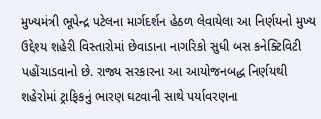મુખ્યમંત્રી ભૂપેન્દ્ર પટેલના માર્ગદર્શન હેઠળ લેવાયેલા આ નિર્ણયનો મુખ્ય ઉદ્દેશ્ય શહેરી વિસ્તારોમાં છેવાડાના નાગરિકો સુધી બસ કનેક્ટિવિટી પહોંચાડવાનો છે. રાજ્ય સરકારના આ આયોજનબદ્ધ નિર્ણયથી શહેરોમાં ટ્રાફિકનું ભારણ ઘટવાની સાથે પર્યાવરણના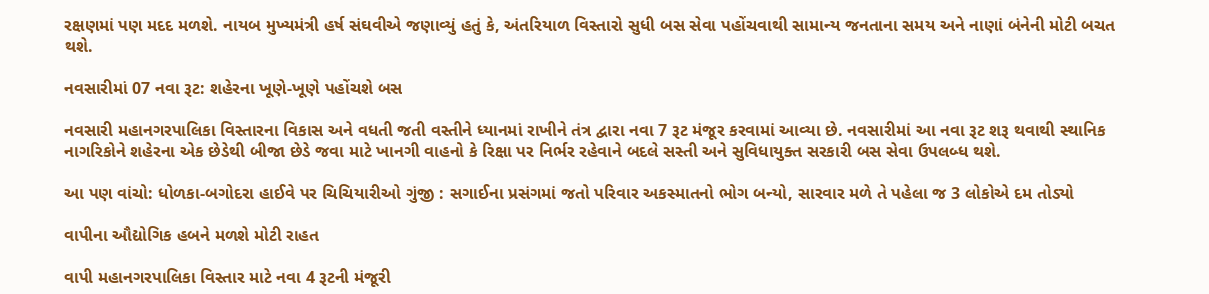રક્ષણમાં પણ મદદ મળશે. નાયબ મુખ્યમંત્રી હર્ષ સંઘવીએ જણાવ્યું હતું કે, અંતરિયાળ વિસ્તારો સુધી બસ સેવા પહોંચવાથી સામાન્ય જનતાના સમય અને નાણાં બંનેની મોટી બચત થશે.

નવસારીમાં 07 નવા રૂટ: શહેરના ખૂણે-ખૂણે પહોંચશે બસ

નવસારી મહાનગરપાલિકા વિસ્તારના વિકાસ અને વધતી જતી વસ્તીને ધ્યાનમાં રાખીને તંત્ર દ્વારા નવા 7 રૂટ મંજૂર કરવામાં આવ્યા છે. નવસારીમાં આ નવા રૂટ શરૂ થવાથી સ્થાનિક નાગરિકોને શહેરના એક છેડેથી બીજા છેડે જવા માટે ખાનગી વાહનો કે રિક્ષા પર નિર્ભર રહેવાને બદલે સસ્તી અને સુવિધાયુક્ત સરકારી બસ સેવા ઉપલબ્ધ થશે.

આ પણ વાંચો: ધોળકા-બગોદરા હાઈવે પર ચિચિયારીઓ ગુંજી : સગાઈના પ્રસંગમાં જતો પરિવાર અકસ્માતનો ભોગ બન્યો, સારવાર મળે તે પહેલા જ 3 લોકોએ દમ તોડ્યો

વાપીના ઔદ્યોગિક હબને મળશે મોટી રાહત

વાપી મહાનગરપાલિકા વિસ્તાર માટે નવા 4 રૂટની મંજૂરી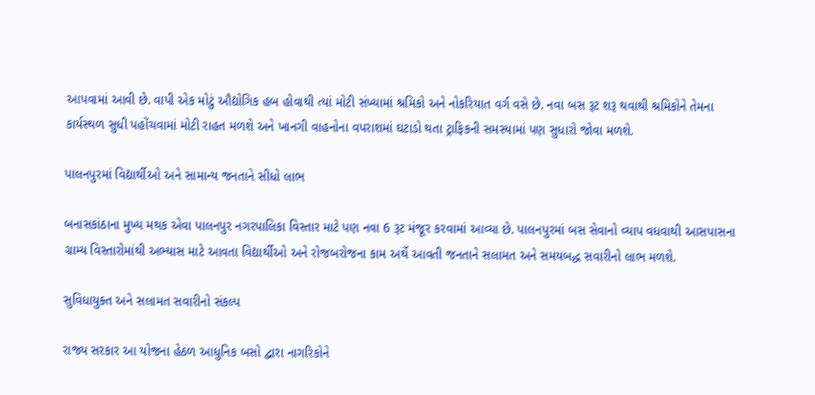આપવામાં આવી છે. વાપી એક મોટું ઔદ્યોગિક હબ હોવાથી ત્યાં મોટી સંખ્યામાં શ્રમિકો અને નોકરિયાત વર્ગ વસે છે. નવા બસ રૂટ શરૂ થવાથી શ્રમિકોને તેમના કાર્યસ્થળ સુધી પહોંચવામાં મોટી રાહત મળશે અને ખાનગી વાહનોના વપરાશમાં ઘટાડો થતા ટ્રાફિકની સમસ્યામાં પણ સુધારો જોવા મળશે.

પાલનપુરમાં વિદ્યાર્થીઓ અને સામાન્ય જનતાને સીધો લાભ

બનાસકાંઠાના મુખ્ય મથક એવા પાલનપુર નગરપાલિકા વિસ્તાર માટે પણ નવા 6 રૂટ મંજૂર કરવામાં આવ્યા છે. પાલનપુરમાં બસ સેવાનો વ્યાપ વધવાથી આસપાસના ગ્રામ્ય વિસ્તારોમાંથી અભ્યાસ માટે આવતા વિદ્યાર્થીઓ અને રોજબરોજના કામ અર્થે આવતી જનતાને સલામત અને સમયબદ્ધ સવારીનો લાભ મળશે.

સુવિધાયુક્ત અને સલામત સવારીનો સંકલ્પ

રાજ્ય સરકાર આ યોજના હેઠળ આધુનિક બસો દ્વારા નાગરિકોને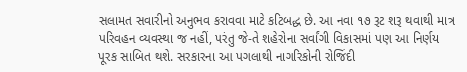સલામત સવારીનો અનુભવ કરાવવા માટે કટિબદ્ધ છે. આ નવા ૧૭ રૂટ શરૂ થવાથી માત્ર પરિવહન વ્યવસ્થા જ નહીં, પરંતુ જે-તે શહેરોના સર્વાંગી વિકાસમાં પણ આ નિર્ણય પૂરક સાબિત થશે. સરકારના આ પગલાથી નાગરિકોની રોજિંદી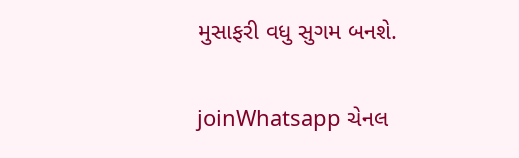મુસાફરી વધુ સુગમ બનશે.

joinWhatsapp ચેનલ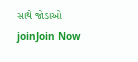સાથે જોડાઓ
joinJoin Now